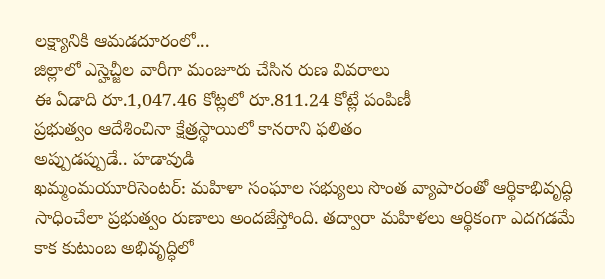లక్ష్యానికి ఆమడదూరంలో...
జిల్లాలో ఎస్హెచ్జీల వారీగా మంజూరు చేసిన రుణ వివరాలు
ఈ ఏడాది రూ.1,047.46 కోట్లలో రూ.811.24 కోట్లే పంపిణీ
ప్రభుత్వం ఆదేశించినా క్షేత్రస్థాయిలో కానరాని ఫలితం
అప్పుడప్పుడే.. హడావుడి
ఖమ్మంమయూరిసెంటర్: మహిళా సంఘాల సభ్యులు సొంత వ్యాపారంతో ఆర్థికాభివృద్ధి సాధించేలా ప్రభుత్వం రుణాలు అందజేస్తోంది. తద్వారా మహిళలు ఆర్థికంగా ఎదగడమే కాక కుటుంబ అభివృద్ధిలో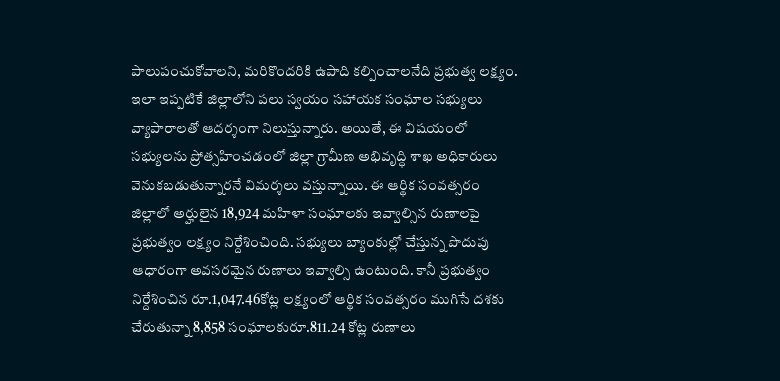పాలుపంచుకోవాలని, మరికొందరికి ఉపాది కల్పించాలనేది ప్రభుత్వ లక్ష్యం. ఇలా ఇప్పటికే జిల్లాలోని పలు స్వయం సహాయక సంఘాల సభ్యులు వ్యాపారాలతో ఆదర్శంగా నిలుస్తున్నారు. అయితే, ఈ విషయంలో సభ్యులను ప్రోత్సహించడంలో జిల్లా గ్రామీణ అభివృద్ధి శాఖ అధికారులు వెనుకబడుతున్నారనే విమర్శలు వస్తున్నాయి. ఈ ఆర్థిక సంవత్సరం జిల్లాలో అర్హులైన 18,924 మహిళా సంఘాలకు ఇవ్వాల్సిన రుణాలపై ప్రభుత్వం లక్ష్యం నిర్దేశించింది. సభ్యులు బ్యాంకుల్లో చేస్తున్న పొదుపు ఆధారంగా అవసరమైన రుణాలు ఇవ్వాల్సి ఉంటుంది. కానీ ప్రభుత్వం నిర్దేశించిన రూ.1,047.46కోట్ల లక్ష్యంలో ఆర్థిక సంవత్సరం ముగిసే దశకు చేరుతున్నా 8,858 సంఘాలకురూ.811.24 కోట్ల రుణాలు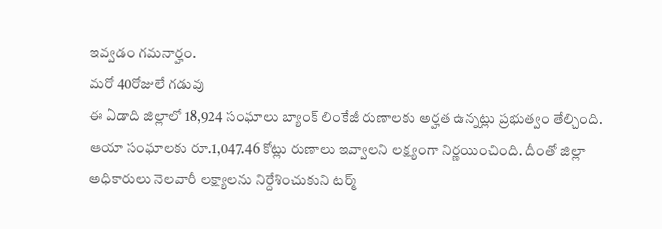ఇవ్వడం గమనార్హం.
మరో 40రోజులే గడువు
ఈ ఏడాది జిల్లాలో 18,924 సంఘాలు బ్యాంక్ లింకేజీ రుణాలకు అర్హత ఉన్నట్లు ప్రభుత్వం తేల్చింది. ఆయా సంఘాలకు రూ.1,047.46 కోట్లు రుణాలు ఇవ్వాలని లక్ష్యంగా నిర్ణయించింది. దీంతో జిల్లా అధికారులు నెలవారీ లక్ష్యాలను నిర్దేశించుకుని టర్మ్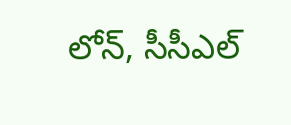లోన్, సీసీఎల్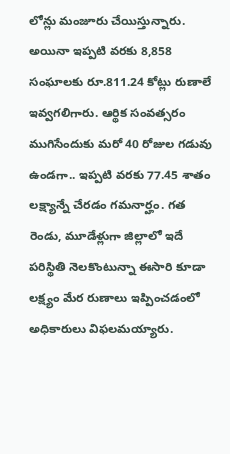లోన్లు మంజూరు చేయిస్తున్నారు. అయినా ఇప్పటి వరకు 8,858 సంఘాలకు రూ.811.24 కోట్లు రుణాలే ఇవ్వగలిగారు. ఆర్థిక సంవత్సరం ముగిసేందుకు మరో 40 రోజుల గడువు ఉండగా.. ఇప్పటి వరకు 77.45 శాతం లక్ష్యాన్నే చేరడం గమనార్హం. గత రెండు, మూడేళ్లుగా జిల్లాలో ఇదే పరిస్థితి నెలకొంటున్నా ఈసారి కూడా లక్ష్యం మేర రుణాలు ఇప్పించడంలో అధికారులు విఫలమయ్యారు.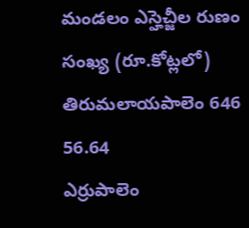మండలం ఎస్హెచ్జీల రుణం
సంఖ్య (రూ.కోట్లలో)
తిరుమలాయపాలెం 646 56.64
ఎర్రుపాలెం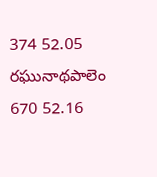374 52.05
రఘునాథపాలెం 670 52.16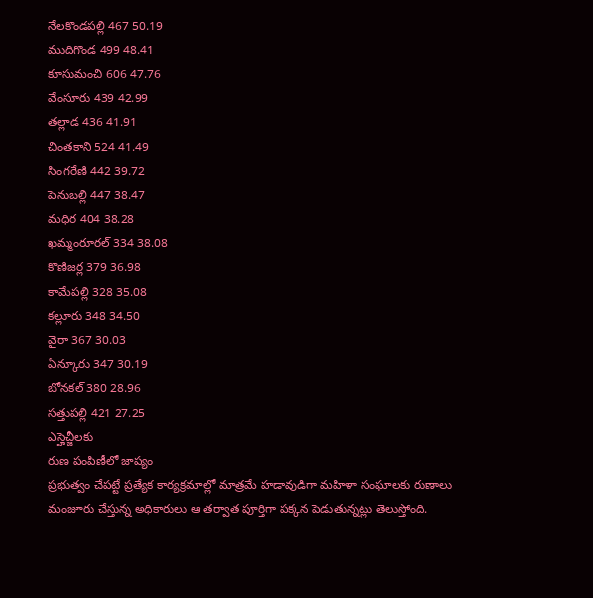నేలకొండపల్లి 467 50.19
ముదిగొండ 499 48.41
కూసుమంచి 606 47.76
వేంసూరు 439 42.99
తల్లాడ 436 41.91
చింతకాని 524 41.49
సింగరేణి 442 39.72
పెనుబల్లి 447 38.47
మధిర 404 38.28
ఖమ్మంరూరల్ 334 38.08
కొణిజర్ల 379 36.98
కామేపల్లి 328 35.08
కల్లూరు 348 34.50
వైరా 367 30.03
ఏన్కూరు 347 30.19
బోనకల్ 380 28.96
సత్తుపల్లి 421 27.25
ఎస్హెచ్జీలకు
రుణ పంపిణీలో జాప్యం
ప్రభుత్వం చేపట్టే ప్రత్యేక కార్యక్రమాల్లో మాత్రమే హడావుడిగా మహిళా సంఘాలకు రుణాలు మంజూరు చేస్తున్న అధికారులు ఆ తర్వాత పూర్తిగా పక్కన పెడుతున్నట్లు తెలుస్తోంది.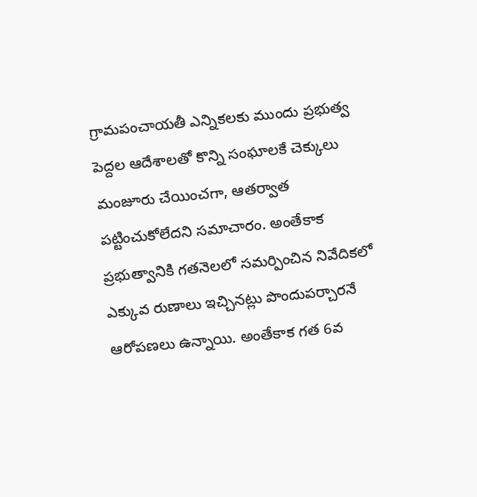గ్రామపంచాయతీ ఎన్నికలకు ముందు ప్రభుత్వ పెద్దల ఆదేశాలతో కొన్ని సంఘాలకే చెక్కులు మంజూరు చేయించగా, ఆతర్వాత పట్టించుకోలేదని సమాచారం. అంతేకాక ప్రభుత్వానికి గతనెలలో సమర్పించిన నివేదికలో ఎక్కువ రుణాలు ఇచ్చినట్లు పొందుపర్చారనే ఆరోపణలు ఉన్నాయి. అంతేకాక గత 6వ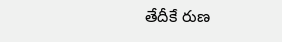తేదీకే రుణ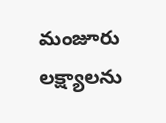మంజూరు లక్ష్యాలను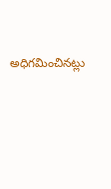అధిగమించినట్లు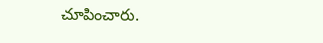చూపించారు.